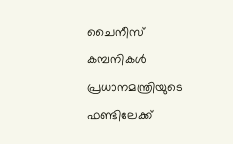ചൈനീസ് കമ്പനികള്‍ പ്രധാനമന്ത്രിയുടെ ഫണ്ടിലേക്ക്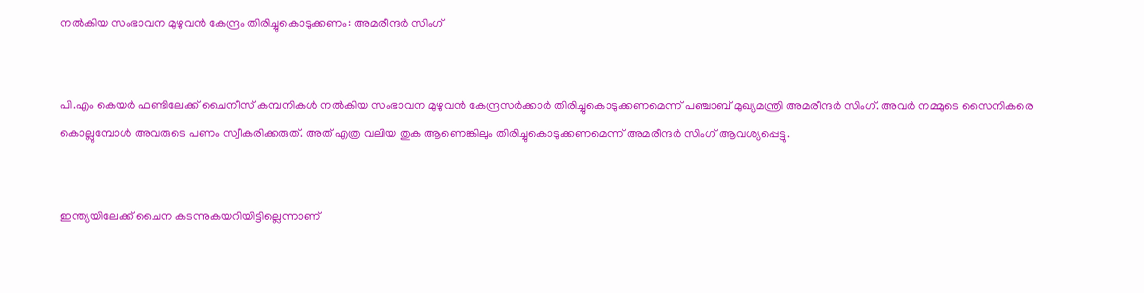നല്‍കിയ സംഭാവന മുഴുവന്‍ കേന്ദ്രം തിരിച്ചുകൊടുക്കണം: അമരീന്ദര്‍ സിംഗ്


പി.എം കെയര്‍ ഫണ്ടിലേക്ക് ചൈനീസ് കമ്പനികള്‍ നല്‍കിയ സംഭാവന മുഴുവന്‍ കേന്ദ്രസര്‍ക്കാര്‍ തിരിച്ചുകൊടുക്കണമെന്ന് പഞ്ചാബ് മുഖ്യമന്ത്രി അമരീന്ദര്‍ സിംഗ്. അവര്‍ നമ്മുടെ സൈനികരെ കൊല്ലുമ്പോള്‍ അവരുടെ പണം സ്വീകരിക്കരുത്. അത് എത്ര വലിയ തുക ആണെങ്കിലും തിരിച്ചുകൊടുക്കണമെന്ന് അമരീന്ദര്‍ സിംഗ് ആവശ്യപ്പെട്ടു.


ഇന്ത്യയിലേക്ക് ചൈന കടന്നുകയറിയിട്ടില്ലെന്നാണ്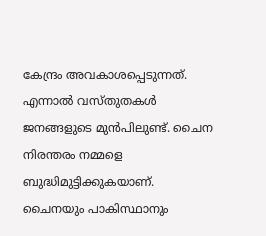കേന്ദ്രം അവകാശപ്പെടുന്നത്. എന്നാല്‍ വസ്തുതകള്‍ ജനങ്ങളുടെ മുന്‍പിലുണ്ട്. ചൈന നിരന്തരം നമ്മളെ ബുദ്ധിമുട്ടിക്കുകയാണ്. ചൈനയും പാകിസ്ഥാനും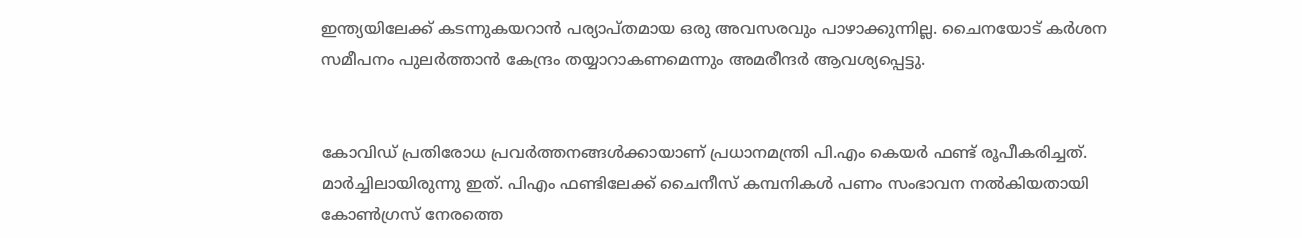ഇന്ത്യയിലേക്ക് കടന്നുകയറാന്‍ പര്യാപ്തമായ ഒരു അവസരവും പാഴാക്കുന്നില്ല. ചൈനയോട് കര്‍ശന സമീപനം പുലര്‍ത്താന്‍ കേന്ദ്രം തയ്യാറാകണമെന്നും അമരീന്ദര്‍ ആവശ്യപ്പെട്ടു.


കോവിഡ് പ്രതിരോധ പ്രവര്‍ത്തനങ്ങള്‍ക്കായാണ് പ്രധാനമന്ത്രി പി.എം കെയര്‍ ഫണ്ട് രൂപീകരിച്ചത്. മാര്‍ച്ചിലായിരുന്നു ഇത്. പിഎം ഫണ്ടിലേക്ക് ചൈനീസ് കമ്പനികള്‍ പണം സംഭാവന നല്‍കിയതായി കോണ്‍ഗ്രസ് നേരത്തെ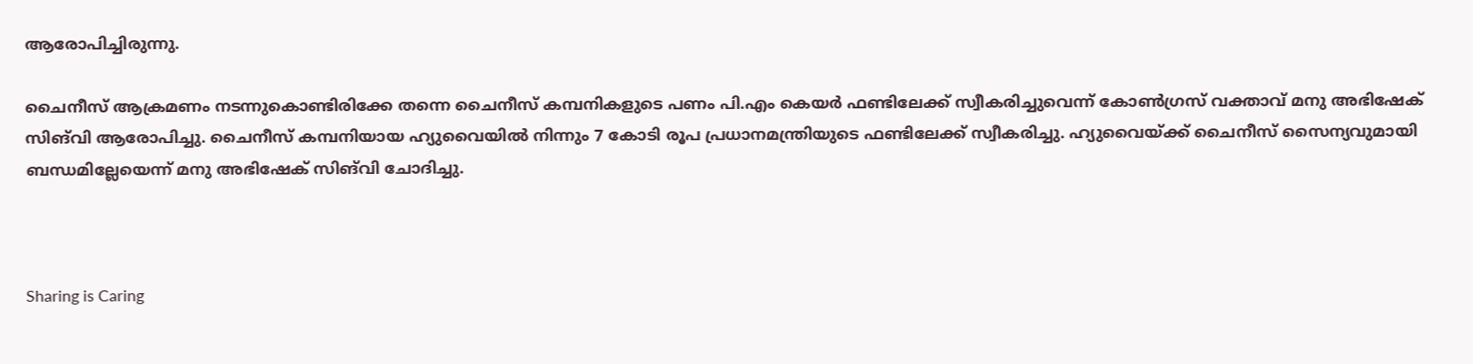ആരോപിച്ചിരുന്നു.

ചൈനീസ് ആക്രമണം നടന്നുകൊണ്ടിരിക്കേ തന്നെ ചൈനീസ് കമ്പനികളുടെ പണം പി.എം കെയര്‍ ഫണ്ടിലേക്ക് സ്വീകരിച്ചുവെന്ന് കോണ്‍ഗ്രസ് വക്താവ് മനു അഭിഷേക് സിങ്‍വി ആരോപിച്ചു. ചൈനീസ് കമ്പനിയായ ഹ്യുവൈയില്‍ നിന്നും 7 കോടി രൂപ പ്രധാനമന്ത്രിയുടെ ഫണ്ടിലേക്ക് സ്വീകരിച്ചു. ഹ്യുവൈയ്ക്ക് ചൈനീസ് സൈന്യവുമായി ബന്ധമില്ലേയെന്ന് മനു അഭിഷേക് സിങ്‍വി ചോദിച്ചു.



Sharing is Caring